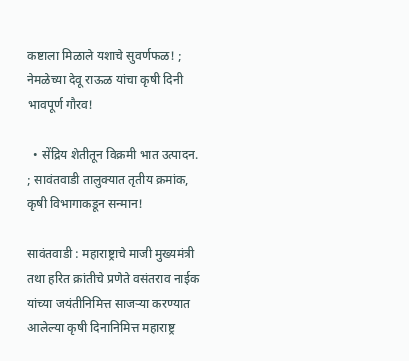कष्टाला मिळाले यशाचे सुवर्णफळ! ; नेमळेच्या देवू राऊळ यांचा कृषी दिनी भावपूर्ण गौरव!

  • सेंद्रिय शेतीतून विक्रमी भात उत्पादन. ; सावंतवाडी तालुक्यात तृतीय क्रमांक, कृषी विभागाकडून सन्मान!

सावंतवाडी : महाराष्ट्राचे माजी मुख्यमंत्री तथा हरित क्रांतीचे प्रणेते वसंतराव नाईक यांच्या जयंतीनिमित्त साजऱ्या करण्यात आलेल्या कृषी दिनानिमित्त महाराष्ट्र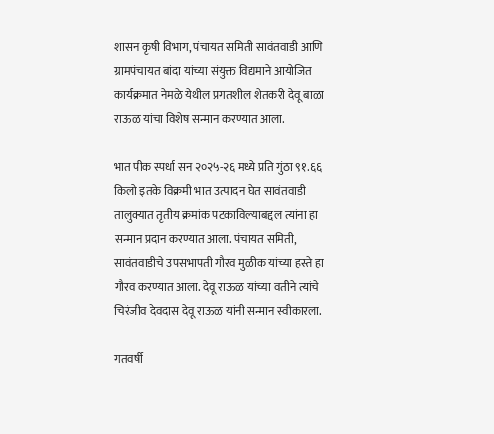शासन कृषी विभाग, पंचायत समिती सावंतवाडी आणि ग्रामपंचायत बांदा यांच्या संयुक्त विद्यमाने आयोजित कार्यक्रमात नेमळे येथील प्रगतशील शेतकरी देवू बाळा राऊळ यांचा विशेष सन्मान करण्यात आला.

भात पीक स्पर्धा सन २०२५-२६ मध्ये प्रति गुंठा ९१.६६ किलो इतके विक्रमी भात उत्पादन घेत सावंतवाडी तालुक्यात तृतीय क्रमांक पटकाविल्याबद्दल त्यांना हा सन्मान प्रदान करण्यात आला. पंचायत समिती, सावंतवाडीचे उपसभापती गौरव मुळीक यांच्या हस्ते हा गौरव करण्यात आला. देवू राऊळ यांच्या वतीने त्यांचे चिरंजीव देवदास देवू राऊळ यांनी सन्मान स्वीकारला.

गतवर्षी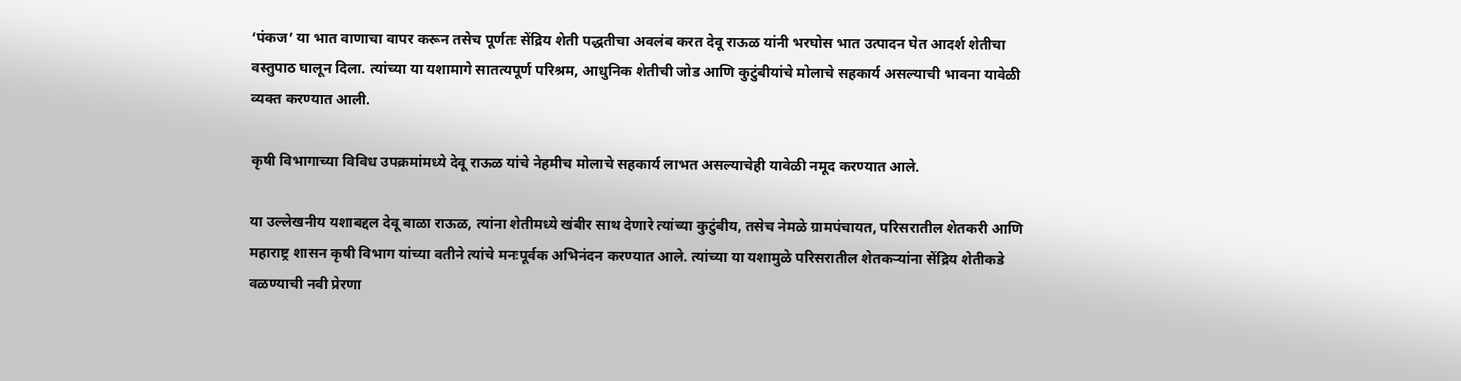‘पंकज’ या भात वाणाचा वापर करून तसेच पूर्णतः सेंद्रिय शेती पद्धतीचा अवलंब करत देवू राऊळ यांनी भरघोस भात उत्पादन घेत आदर्श शेतीचा वस्तुपाठ घालून दिला. त्यांच्या या यशामागे सातत्यपूर्ण परिश्रम, आधुनिक शेतीची जोड आणि कुटुंबीयांचे मोलाचे सहकार्य असल्याची भावना यावेळी व्यक्त करण्यात आली.

कृषी विभागाच्या विविध उपक्रमांमध्ये देवू राऊळ यांचे नेहमीच मोलाचे सहकार्य लाभत असल्याचेही यावेळी नमूद करण्यात आले.

या उल्लेखनीय यशाबद्दल देवू बाळा राऊळ, त्यांना शेतीमध्ये खंबीर साथ देणारे त्यांच्या कुटुंबीय, तसेच नेमळे ग्रामपंचायत, परिसरातील शेतकरी आणि महाराष्ट्र शासन कृषी विभाग यांच्या वतीने त्यांचे मनःपूर्वक अभिनंदन करण्यात आले. त्यांच्या या यशामुळे परिसरातील शेतकऱ्यांना सेंद्रिय शेतीकडे वळण्याची नवी प्रेरणा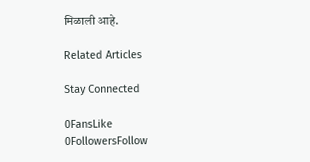मिळाली आहे.

Related Articles

Stay Connected

0FansLike
0FollowersFollow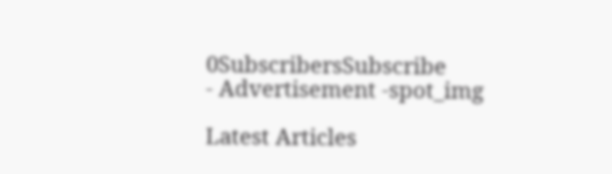0SubscribersSubscribe
- Advertisement -spot_img

Latest Articles